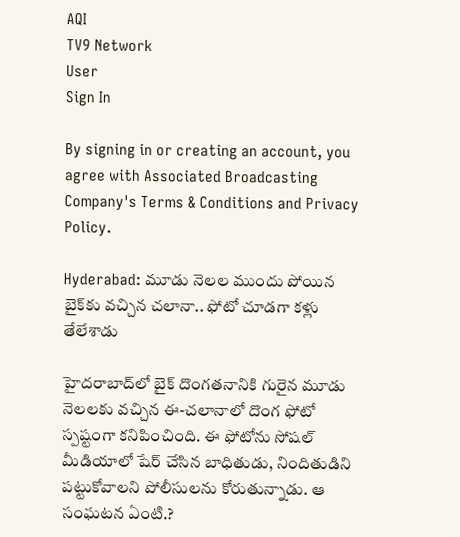AQI
TV9 Network
User
Sign In

By signing in or creating an account, you agree with Associated Broadcasting Company's Terms & Conditions and Privacy Policy.

Hyderabad: మూడు నెలల ముందు పోయిన బైక్‌కు వచ్చిన చలానా.. ఫోటో చూడగా కళ్లు తేలేశాడు

హైదరాబాద్‌లో బైక్ దొంగతనానికి గురైన మూడు నెలలకు వచ్చిన ఈ-చలానాలో దొంగ ఫోటో స్పష్టంగా కనిపించింది. ఈ ఫోటోను సోషల్ మీడియాలో షేర్ చేసిన బాధితుడు, నిందితుడిని పట్టుకోవాలని పోలీసులను కోరుతున్నాడు. ఆ సంఘటన ఏంటి.?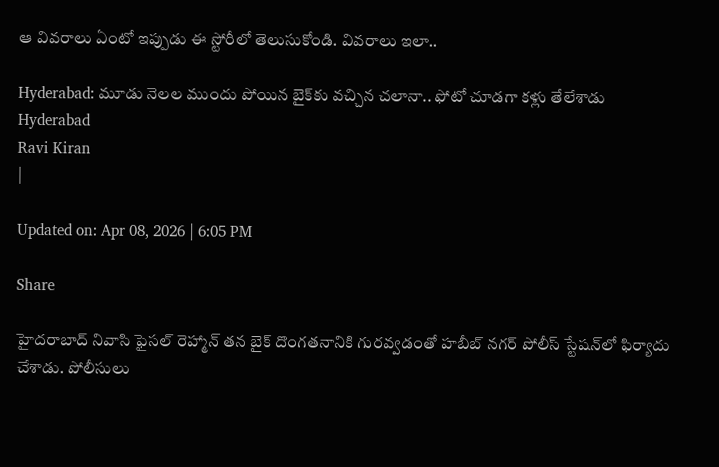ఆ వివరాలు ఏంటో ఇప్పుడు ఈ స్టోరీలో తెలుసుకోండి. వివరాలు ఇలా..

Hyderabad: మూడు నెలల ముందు పోయిన బైక్‌కు వచ్చిన చలానా.. ఫోటో చూడగా కళ్లు తేలేశాడు
Hyderabad
Ravi Kiran
|

Updated on: Apr 08, 2026 | 6:05 PM

Share

హైదరాబాద్ నివాసి ఫైసల్ రెహ్మాన్ తన బైక్ దొంగతనానికి గురవ్వడంతో హబీబ్ నగర్ పోలీస్ స్టేషన్‌లో ఫిర్యాదు చేశాడు. పోలీసులు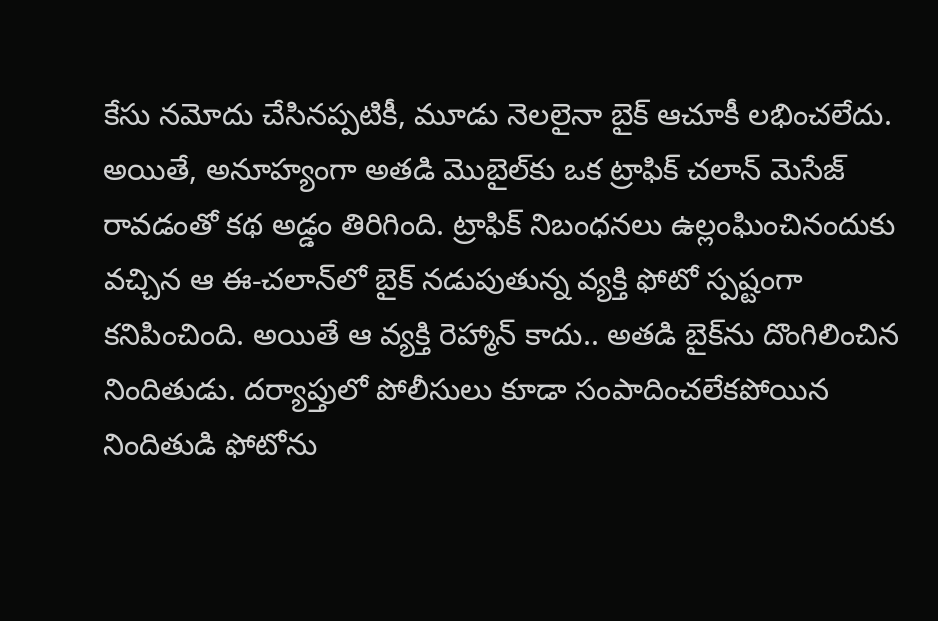కేసు నమోదు చేసినప్పటికీ, మూడు నెలలైనా బైక్ ఆచూకీ లభించలేదు. అయితే, అనూహ్యంగా అతడి మొబైల్‌కు ఒక ట్రాఫిక్ చలాన్ మెసేజ్ రావడంతో కథ అడ్డం తిరిగింది. ట్రాఫిక్ నిబంధనలు ఉల్లంఘించినందుకు వచ్చిన ఆ ఈ-చలాన్‌లో బైక్ నడుపుతున్న వ్యక్తి ఫోటో స్పష్టంగా కనిపించింది. అయితే ఆ వ్యక్తి రెహ్మాన్ కాదు.. అతడి బైక్‌ను దొంగిలించిన నిందితుడు. దర్యాప్తులో పోలీసులు కూడా సంపాదించలేకపోయిన నిందితుడి ఫోటోను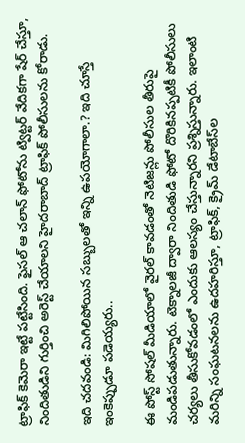ట్రాఫిక్ కెమెరా ఇట్టే పట్టేసింది. ఫైసల్ ఆ చలాన్ ఫోటోను ట్విట్టర్ వేదికగా షేర్ చేస్తూ, నిందితుడిని గుర్తించి అరెస్ట్ చేయాలని హైదరాబాద్ ట్రాఫిక్ పోలీసులను కోరాడు.

ఇది చదవండి: మిగిలిపోయిన సబ్బులతో ఇన్ని ఉపయోగాలా.? ఇది చూస్తే ఇంకెప్పుడూ పడెయ్యరు..

ఈ పోస్ట్ సోషల్ మీడియాలో వైరల్ కావడంతో నెటిజన్లు పోలీసుల తీరుపై మండిపడుతున్నారు. టెక్నాలజీ ద్వారా నిందితుడి ఫోటో దొరికినప్పటికీ పోలీసులు చర్యలు తీసుకోవడంలో ఎందుకు ఆలస్యం చేస్తున్నారని ప్రశ్నిస్తున్నారు. ఇలాంటి మరిన్ని సంఘటనలను ఉదహరిస్తూ, ట్రాఫిక్, క్రైమ్ డేటాబేస్‌ల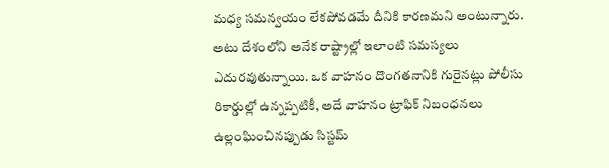మధ్య సమన్వయం లేకపోవడమే దీనికి కారణమని అంటున్నారు. అటు దేశంలోని అనేక రాష్ట్రాల్లో ఇలాంటి సమస్యలు ఎదురవుతున్నాయి. ఒక వాహనం దొంగతనానికి గురైనట్లు పోలీసు రికార్డుల్లో ఉన్నప్పటికీ, అదే వాహనం ట్రాఫిక్ నిబంధనలు ఉల్లంఘించినప్పుడు సిస్టమ్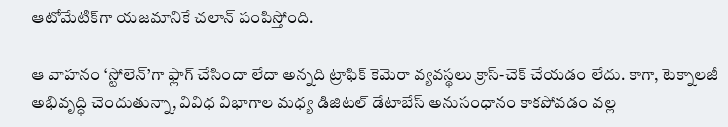ఆటోమేటిక్‌గా యజమానికే చలాన్ పంపిస్తోంది.

ఆ వాహనం ‘స్టోలెన్’గా ఫ్లాగ్ చేసిందా లేదా అన్నది ట్రాఫిక్ కెమెరా వ్యవస్థలు క్రాస్-చెక్ చేయడం లేదు. కాగా, టెక్నాలజీ అభివృద్ధి చెందుతున్నా, వివిధ విభాగాల మధ్య డిజిటల్ డేటాబేస్ అనుసంధానం కాకపోవడం వల్ల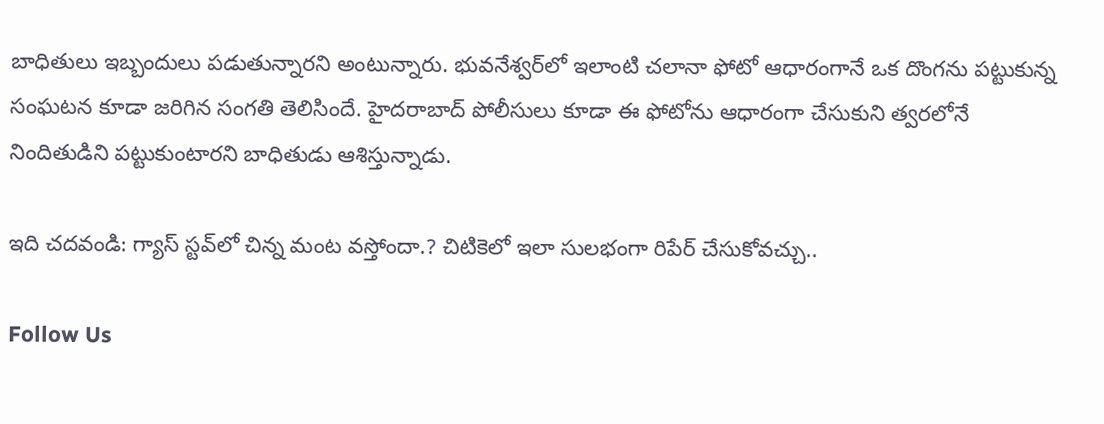బాధితులు ఇబ్బందులు పడుతున్నారని అంటున్నారు. భువనేశ్వర్‌లో ఇలాంటి చలానా ఫోటో ఆధారంగానే ఒక దొంగను పట్టుకున్న సంఘటన కూడా జరిగిన సంగతి తెలిసిందే. హైదరాబాద్ పోలీసులు కూడా ఈ ఫోటోను ఆధారంగా చేసుకుని త్వరలోనే నిందితుడిని పట్టుకుంటారని బాధితుడు ఆశిస్తున్నాడు.

ఇది చదవండి: గ్యాస్ స్టవ్‌లో చిన్న మంట వస్తోందా.? చిటికెలో ఇలా సులభంగా రిపేర్ చేసుకోవచ్చు..

Follow Us